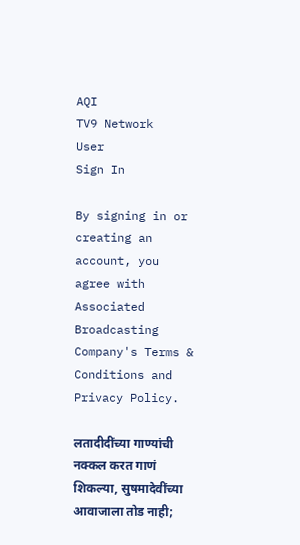AQI
TV9 Network
User
Sign In

By signing in or creating an account, you agree with Associated Broadcasting Company's Terms & Conditions and Privacy Policy.

लतादीदींच्या गाण्यांची नक्कल करत गाणं शिकल्या, सुषमादेवींच्या आवाजाला तोड नाही;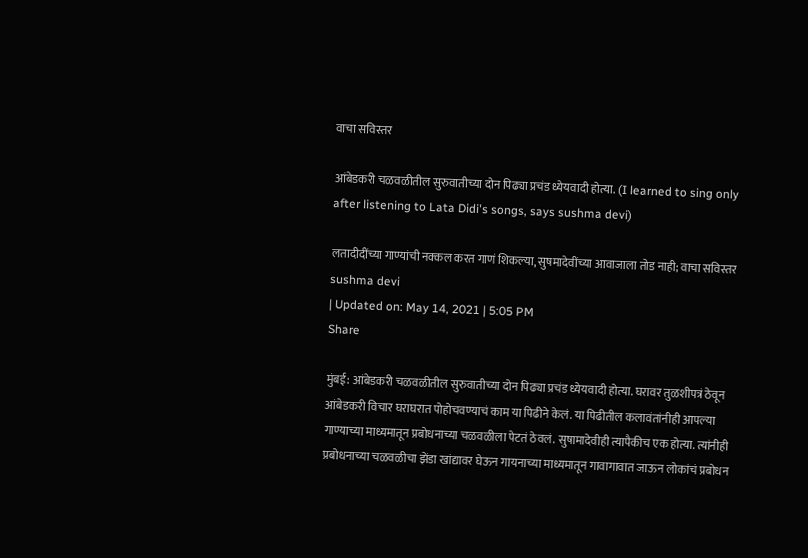वाचा सविस्तर

आंबेडकरी चळवळीतील सुरुवातीच्या दोन पिढ्या प्रचंड ध्येयवादी होत्या. (I learned to sing only after listening to Lata Didi's songs, says sushma devi)

लतादीदींच्या गाण्यांची नक्कल करत गाणं शिकल्या, सुषमादेवींच्या आवाजाला तोड नाही; वाचा सविस्तर
sushma devi
| Updated on: May 14, 2021 | 5:05 PM
Share

मुंबई: आंबेडकरी चळवळीतील सुरुवातीच्या दोन पिढ्या प्रचंड ध्येयवादी होत्या. घरावर तुळशीपत्रं ठेवून आंबेडकरी विचार घराघरात पोहोचवण्याचं काम या पिढीने केलं. या पिढीतील कलावंतांनीही आपल्या गाण्याच्या माध्यमातून प्रबोधनाच्या चळवळीला पेटतं ठेवलं. सुषामादेवीही त्यापैकीच एक होत्या. त्यांनीही प्रबोधनाच्या चळवळीचा झेंडा खांद्यावर घेऊन गायनाच्या माध्यमातून गावागावात जाऊन लोकांचं प्रबोधन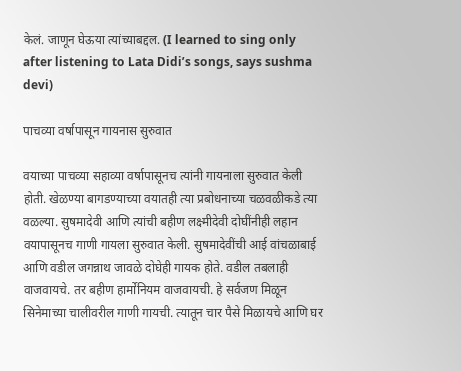केलं. जाणून घेऊया त्यांच्याबद्दल. (I learned to sing only after listening to Lata Didi’s songs, says sushma devi)

पाचव्या वर्षापासून गायनास सुरुवात

वयाच्या पाचव्या सहाव्या वर्षापासूनच त्यांनी गायनाला सुरुवात केली होती. खेळण्या बागडण्याच्या वयातही त्या प्रबोधनाच्या चळवळीकडे त्या वळल्या. सुषमादेवी आणि त्यांची बहीण लक्ष्मीदेवी दोघींनीही लहान वयापासूनच गाणी गायला सुरुवात केली. सुषमादेवींची आई वांचळाबाई आणि वडील जगन्नाथ जावळे दोघेही गायक होते. वडील तबलाही वाजवायचे. तर बहीण हार्मोनियम वाजवायची. हे सर्वजण मिळून सिनेमाच्या चालीवरील गाणी गायची. त्यातून चार पैसे मिळायचे आणि घर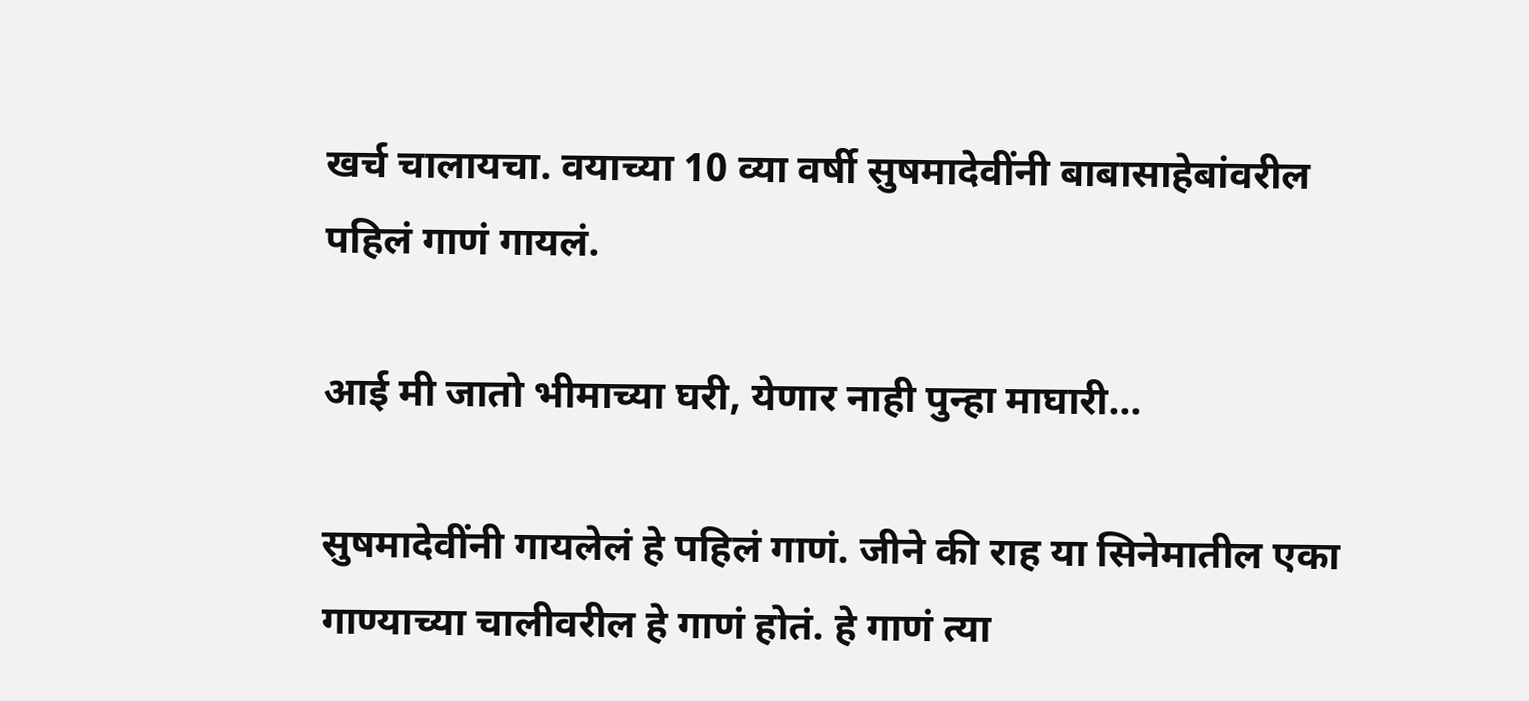खर्च चालायचा. वयाच्या 10 व्या वर्षी सुषमादेवींनी बाबासाहेबांवरील पहिलं गाणं गायलं.

आई मी जातो भीमाच्या घरी, येणार नाही पुन्हा माघारी…

सुषमादेवींनी गायलेलं हे पहिलं गाणं. जीने की राह या सिनेमातील एका गाण्याच्या चालीवरील हे गाणं होतं. हे गाणं त्या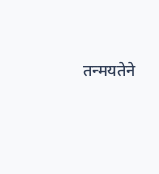तन्मयतेने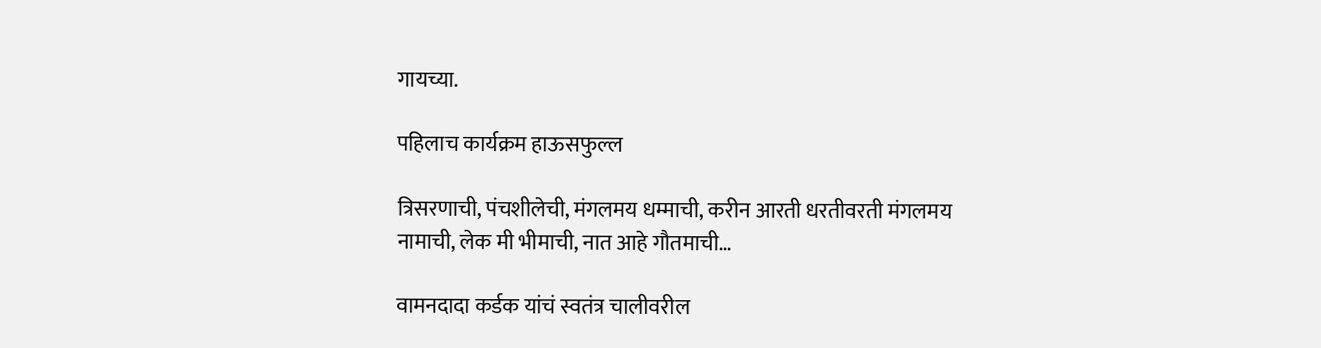गायच्या.

पहिलाच कार्यक्रम हाऊसफुल्ल

त्रिसरणाची, पंचशीलेची, मंगलमय धम्माची, करीन आरती धरतीवरती मंगलमय नामाची, लेक मी भीमाची, नात आहे गौतमाची…

वामनदादा कर्डक यांचं स्वतंत्र चालीवरील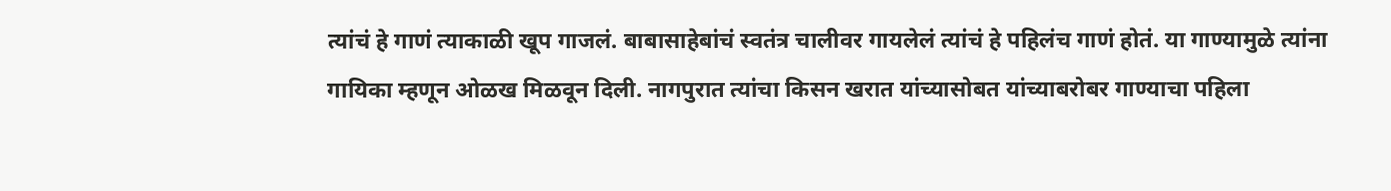त्यांचं हे गाणं त्याकाळी खूप गाजलं. बाबासाहेबांचं स्वतंत्र चालीवर गायलेलं त्यांचं हे पहिलंच गाणं होतं. या गाण्यामुळे त्यांना गायिका म्हणून ओळख मिळवून दिली. नागपुरात त्यांचा किसन खरात यांच्यासोबत यांच्याबरोबर गाण्याचा पहिला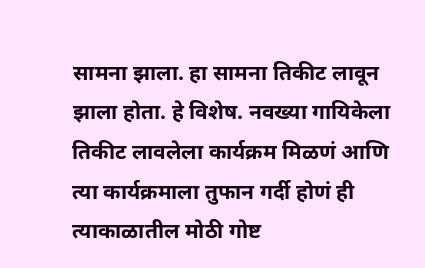सामना झाला. हा सामना तिकीट लावून झाला होता. हे विशेष. नवख्या गायिकेला तिकीट लावलेला कार्यक्रम मिळणं आणि त्या कार्यक्रमाला तुफान गर्दी होणं ही त्याकाळातील मोठी गोष्ट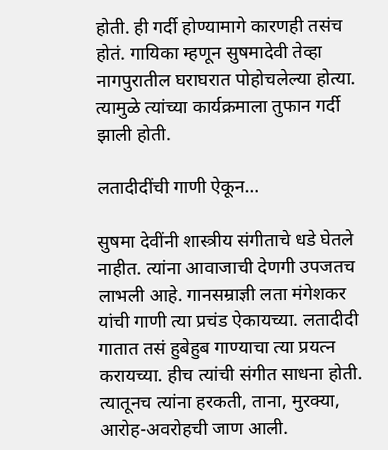होती. ही गर्दी होण्यामागे कारणही तसंच होतं. गायिका म्हणून सुषमादेवी तेव्हा नागपुरातील घराघरात पोहोचलेल्या होत्या. त्यामुळे त्यांच्या कार्यक्रमाला तुफान गर्दी झाली होती.

लतादीदींची गाणी ऐकून…

सुषमा देवींनी शास्त्रीय संगीताचे धडे घेतले नाहीत. त्यांना आवाजाची देणगी उपजतच लाभली आहे. गानसम्राज्ञी लता मंगेशकर यांची गाणी त्या प्रचंड ऐकायच्या. लतादीदी गातात तसं हुबेहुब गाण्याचा त्या प्रयत्न करायच्या. हीच त्यांची संगीत साधना होती. त्यातूनच त्यांना हरकती, ताना, मुरक्या, आरोह-अवरोहची जाण आली.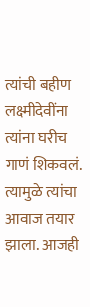त्यांची बहीण लक्ष्मीदेवींना त्यांना घरीच गाणं शिकवलं. त्यामुळे त्यांचा आवाज तयार झाला. आजही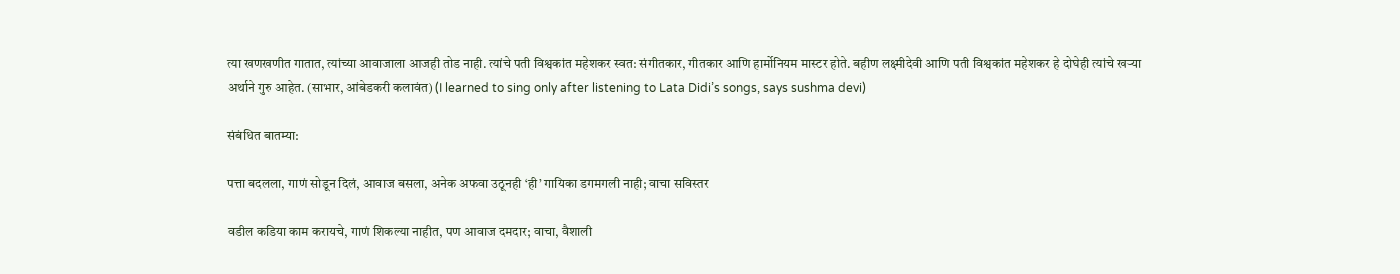त्या खणखणीत गातात, त्यांच्या आवाजाला आजही तोड नाही. त्यांचे पती विश्वकांत महेशकर स्वत: संगीतकार, गीतकार आणि हार्मोनियम मास्टर होते. बहीण लक्ष्मीदेवी आणि पती विश्वकांत महेशकर हे दोघेही त्यांचे खऱ्या अर्थाने गुरु आहेत. (साभार, आंबेडकरी कलावंत) (I learned to sing only after listening to Lata Didi’s songs, says sushma devi)

संबंधित बातम्या:

पत्ता बदलला, गाणं सोडून दिलं, आवाज बसला, अनेक अफवा उठूनही ‘ही’ गायिका डगमगली नाही; वाचा सविस्तर

वडील कडिया काम करायचे, गाणं शिकल्या नाहीत, पण आवाज दमदार; वाचा, वैशाली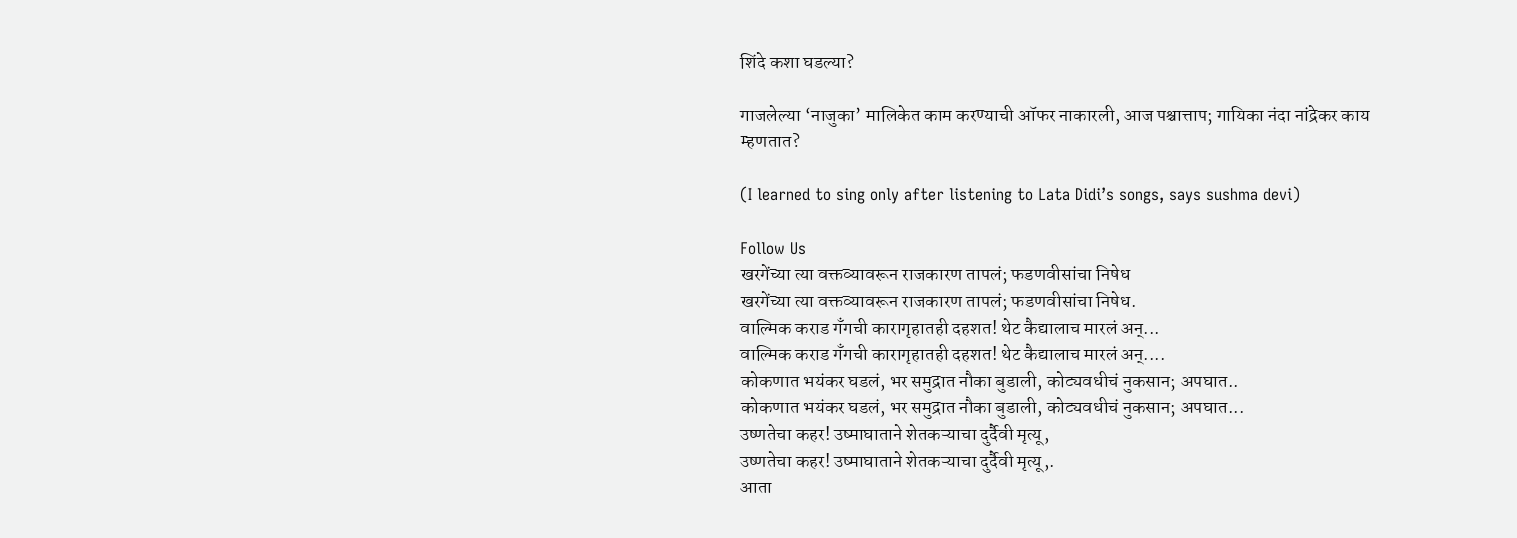शिंदे कशा घडल्या?

गाजलेल्या ‘नाजुका’ मालिकेत काम करण्याची ऑफर नाकारली, आज पश्चात्ताप; गायिका नंदा नांद्रेकर काय म्हणतात?

(I learned to sing only after listening to Lata Didi’s songs, says sushma devi)

Follow Us
खरगेंच्या त्या वक्तव्यावरून राजकारण तापलं; फडणवीसांचा निषेध
खरगेंच्या त्या वक्तव्यावरून राजकारण तापलं; फडणवीसांचा निषेध.
वाल्मिक कराड गँगची कारागृहातही दहशत! थेट कैद्यालाच मारलं अन्...
वाल्मिक कराड गँगची कारागृहातही दहशत! थेट कैद्यालाच मारलं अन्....
कोकणात भयंकर घडलं, भर समुद्रात नौका बुडाली, कोट्यवधीचं नुकसान; अपघात..
कोकणात भयंकर घडलं, भर समुद्रात नौका बुडाली, कोट्यवधीचं नुकसान; अपघात...
उष्णतेचा कहर! उष्माघाताने शेतकऱ्याचा दुर्दैवी मृत्यू,
उष्णतेचा कहर! उष्माघाताने शेतकऱ्याचा दुर्दैवी मृत्यू,.
आता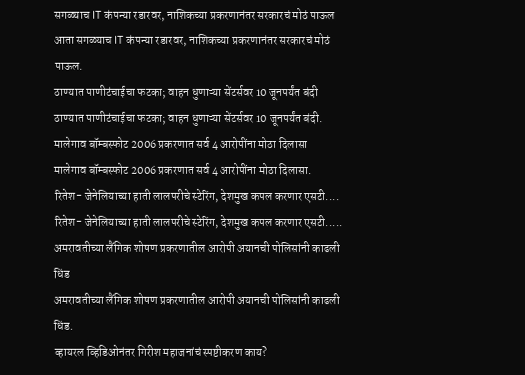सगळ्याच IT कंपन्या रडारवर, नाशिकच्या प्रकरणानंतर सरकारचं मोठं पाऊल
आता सगळ्याच IT कंपन्या रडारवर, नाशिकच्या प्रकरणानंतर सरकारचं मोठं पाऊल.
ठाण्यात पाणीटंचाईचा फटका; वाहन धुणाऱ्या सेंटर्सवर 10 जूनपर्यंत बंदी
ठाण्यात पाणीटंचाईचा फटका; वाहन धुणाऱ्या सेंटर्सवर 10 जूनपर्यंत बंदी.
मालेगाव बॉम्बस्फोट 2006 प्रकरणात सर्व 4 आरोपींना मोठा दिलासा
मालेगाव बॉम्बस्फोट 2006 प्रकरणात सर्व 4 आरोपींना मोठा दिलासा.
रितेश- जेनेलियाच्या हाती लालपरीचे स्टेरिंग, देशमुख कपल करणार एसटी....
रितेश- जेनेलियाच्या हाती लालपरीचे स्टेरिंग, देशमुख कपल करणार एसटी.....
अमरावतीच्या लैंगिक शोषण प्रकरणातील आरोपी अयानची पोलिसांनी काढली धिंड
अमरावतीच्या लैंगिक शोषण प्रकरणातील आरोपी अयानची पोलिसांनी काढली धिंड.
व्हायरल व्हिडिओनंतर गिरीश महाजनांचं स्पष्टीकरण काय?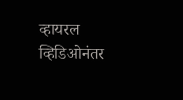व्हायरल व्हिडिओनंतर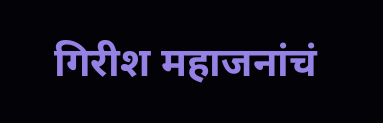गिरीश महाजनांचं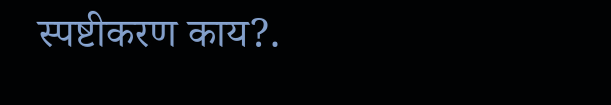स्पष्टीकरण काय?.